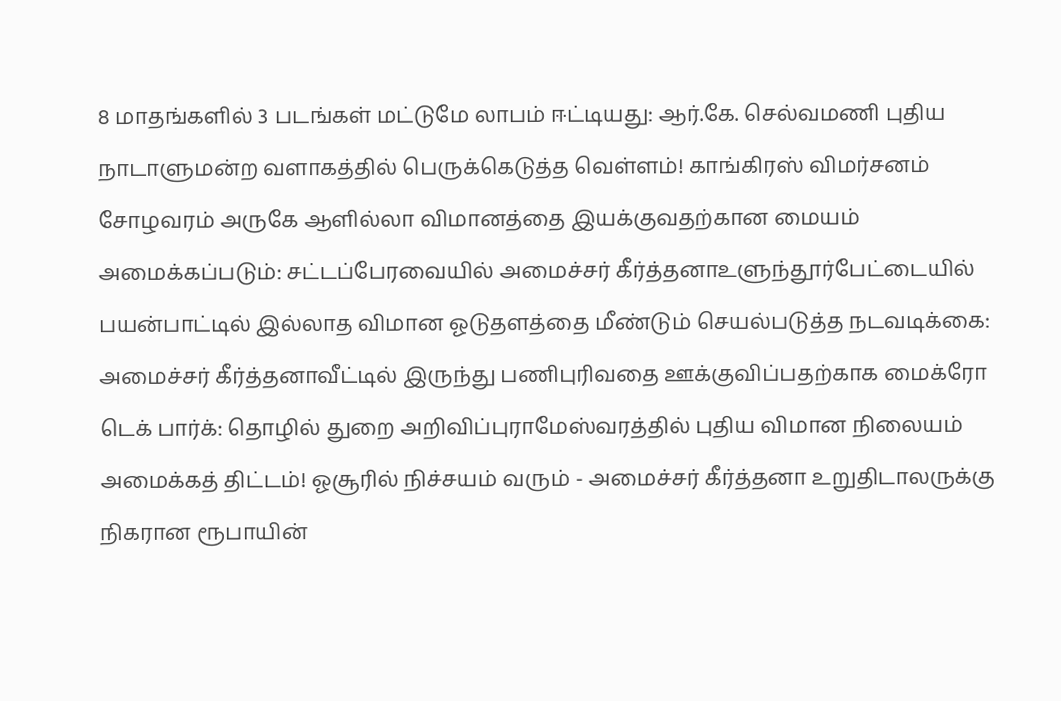8 மாதங்களில் 3 படங்கள் மட்டுமே லாபம் ஈட்டியது: ஆர்.கே. செல்வமணி புதிய நாடாளுமன்ற வளாகத்தில் பெருக்கெடுத்த வெள்ளம்! காங்கிரஸ் விமர்சனம் சோழவரம் அருகே ஆளில்லா விமானத்தை இயக்குவதற்கான மையம் அமைக்கப்படும்: சட்டப்பேரவையில் அமைச்சர் கீர்த்தனாஉளுந்தூர்பேட்டையில் பயன்பாட்டில் இல்லாத விமான ஓடுதளத்தை மீண்டும் செயல்படுத்த நடவடிக்கை: அமைச்சர் கீர்த்தனாவீட்டில் இருந்து பணிபுரிவதை ஊக்குவிப்பதற்காக மைக்ரோ டெக் பார்க்: தொழில் துறை அறிவிப்புராமேஸ்வரத்தில் புதிய விமான நிலையம் அமைக்கத் திட்டம்! ஓசூரில் நிச்சயம் வரும் - அமைச்சர் கீர்த்தனா உறுதிடாலருக்கு நிகரான ரூபாயின்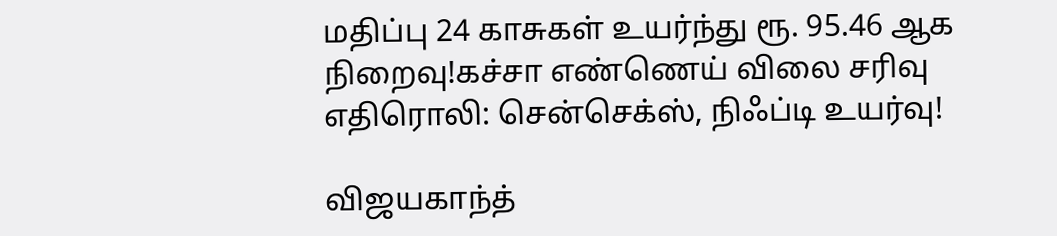மதிப்பு 24 காசுகள் உயர்ந்து ரூ. 95.46 ஆக நிறைவு!கச்சா எண்ணெய் விலை சரிவு எதிரொலி: சென்செக்ஸ், நிஃப்டி உயர்வு!

விஜயகாந்த்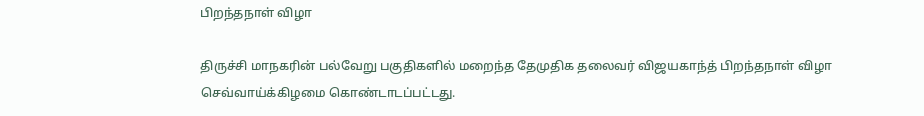பிறந்தநாள் விழா

திருச்சி மாநகரின் பல்வேறு பகுதிகளில் மறைந்த தேமுதிக தலைவர் விஜயகாந்த் பிறந்தநாள் விழா செவ்வாய்க்கிழமை கொண்டாடப்பட்டது.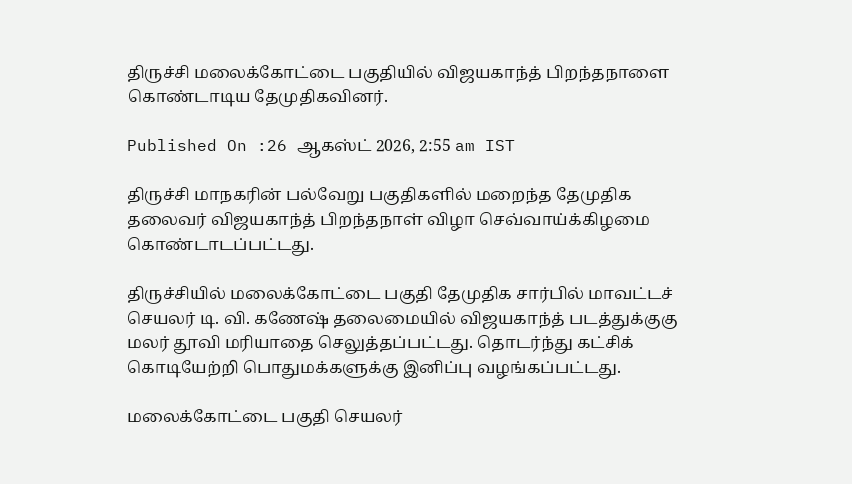திருச்சி மலைக்கோட்டை பகுதியில் விஜயகாந்த் பிறந்தநாளை கொண்டாடிய தேமுதிகவினர்.

Published On :26 ஆகஸ்ட் 2026, 2:55 am IST

திருச்சி மாநகரின் பல்வேறு பகுதிகளில் மறைந்த தேமுதிக தலைவர் விஜயகாந்த் பிறந்தநாள் விழா செவ்வாய்க்கிழமை கொண்டாடப்பட்டது.

திருச்சியில் மலைக்கோட்டை பகுதி தேமுதிக சார்பில் மாவட்டச் செயலர் டி. வி. கணேஷ் தலைமையில் விஜயகாந்த் படத்துக்குகு மலர் தூவி மரியாதை செலுத்தப்பட்டது. தொடர்ந்து கட்சிக் கொடியேற்றி பொதுமக்களுக்கு இனிப்பு வழங்கப்பட்டது.

மலைக்கோட்டை பகுதி செயலர்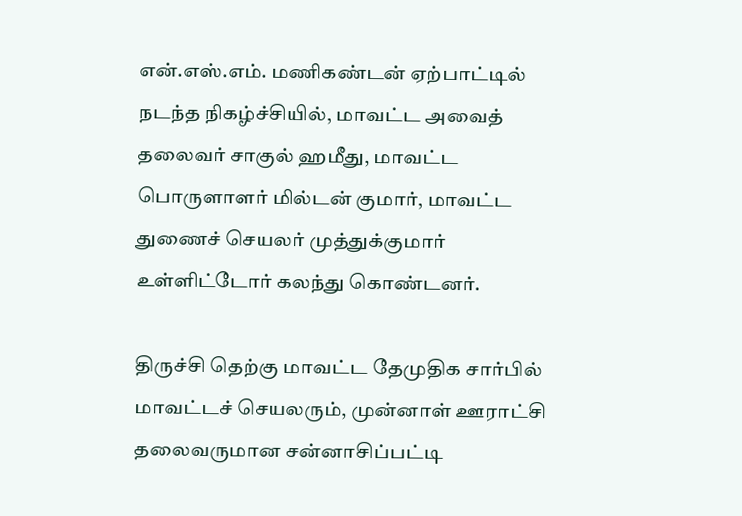என்.எஸ்.எம். மணிகண்டன் ஏற்பாட்டில் நடந்த நிகழ்ச்சியில், மாவட்ட அவைத் தலைவர் சாகுல் ஹமீது, மாவட்ட பொருளாளர் மில்டன் குமார், மாவட்ட துணைச் செயலர் முத்துக்குமார் உள்ளிட்டோர் கலந்து கொண்டனர்.

திருச்சி தெற்கு மாவட்ட தேமுதிக சார்பில் மாவட்டச் செயலரும், முன்னாள் ஊராட்சி தலைவருமான சன்னாசிப்பட்டி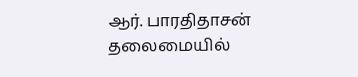ஆர். பாரதிதாசன் தலைமையில்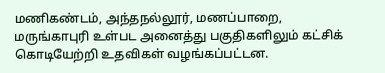மணிகண்டம், அந்தநல்லூர், மணப்பாறை, மருங்காபுரி உள்பட அனைத்து பகுதிகளிலும் கட்சிக் கொடியேற்றி உதவிகள் வழங்கப்பட்டன.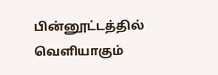பின்னூட்டத்தில் வெளியாகும்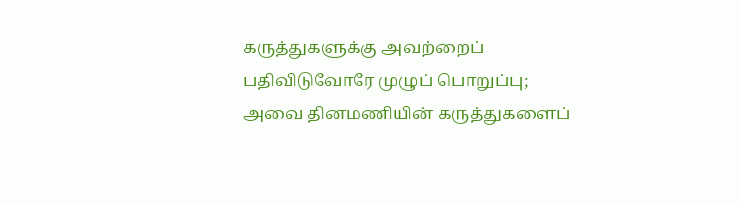கருத்துகளுக்கு அவற்றைப் பதிவிடுவோரே முழுப் பொறுப்பு; அவை தினமணியின் கருத்துகளைப்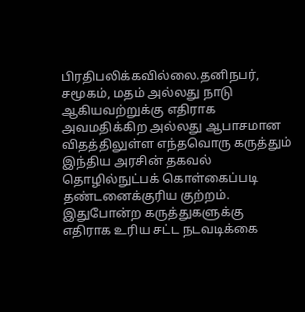பிரதிபலிக்கவில்லை.தனிநபர், சமூகம், மதம் அல்லது நாடு ஆகியவற்றுக்கு எதிராக அவமதிக்கிற அல்லது ஆபாசமான விதத்திலுள்ள எந்தவொரு கருத்தும் இந்திய அரசின் தகவல் தொழில்நுட்பக் கொள்கைப்படி தண்டனைக்குரிய குற்றம். இதுபோன்ற கருத்துகளுக்கு எதிராக உரிய சட்ட நடவடிக்கை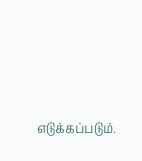எடுக்கப்படும்.